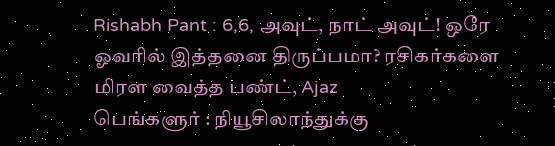Rishabh Pant : 6,6, அவுட், நாட் அவுட்! ஒரே ஓவரில் இத்தனை திருப்பமா? ரசிகர்களை மிரள வைத்த பண்ட், Ajaz
பெங்களுர் : நியூசிலாந்துக்கு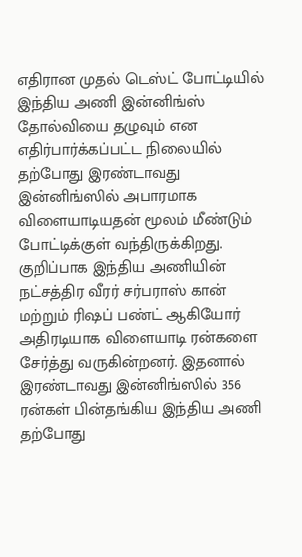எதிரான முதல் டெஸ்ட் போட்டியில் இந்திய அணி இன்னிங்ஸ் தோல்வியை தழுவும் என எதிர்பார்க்கப்பட்ட நிலையில் தற்போது இரண்டாவது இன்னிங்ஸில் அபாரமாக விளையாடியதன் மூலம் மீண்டும் போட்டிக்குள் வந்திருக்கிறது.
குறிப்பாக இந்திய அணியின் நட்சத்திர வீரர் சர்பராஸ் கான் மற்றும் ரிஷப் பண்ட் ஆகியோர் அதிரடியாக விளையாடி ரன்களை சேர்த்து வருகின்றனர். இதனால் இரண்டாவது இன்னிங்ஸில் 356 ரன்கள் பின்தங்கிய இந்திய அணி தற்போது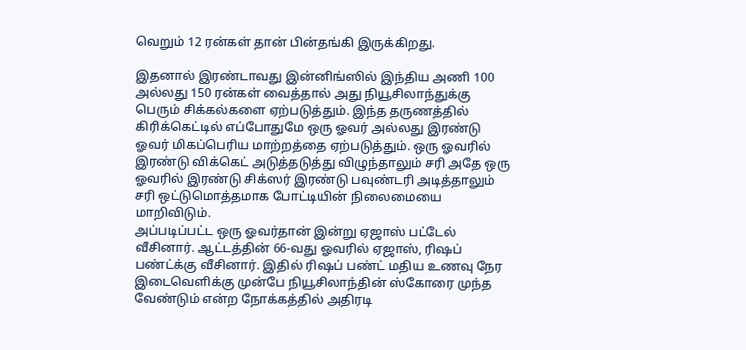வெறும் 12 ரன்கள் தான் பின்தங்கி இருக்கிறது.

இதனால் இரண்டாவது இன்னிங்ஸில் இந்திய அணி 100 அல்லது 150 ரன்கள் வைத்தால் அது நியூசிலாந்துக்கு பெரும் சிக்கல்களை ஏற்படுத்தும். இந்த தருணத்தில் கிரிக்கெட்டில் எப்போதுமே ஒரு ஓவர் அல்லது இரண்டு ஓவர் மிகப்பெரிய மாற்றத்தை ஏற்படுத்தும். ஒரு ஓவரில் இரண்டு விக்கெட் அடுத்தடுத்து விழுந்தாலும் சரி அதே ஒரு ஓவரில் இரண்டு சிக்ஸர் இரண்டு பவுண்டரி அடித்தாலும் சரி ஒட்டுமொத்தமாக போட்டியின் நிலைமையை மாறிவிடும்.
அப்படிப்பட்ட ஒரு ஓவர்தான் இன்று ஏஜாஸ் பட்டேல் வீசினார். ஆட்டத்தின் 66-வது ஓவரில் ஏஜாஸ், ரிஷப் பண்ட்க்கு வீசினார். இதில் ரிஷப் பண்ட் மதிய உணவு நேர இடைவெளிக்கு முன்பே நியூசிலாந்தின் ஸ்கோரை முந்த வேண்டும் என்ற நோக்கத்தில் அதிரடி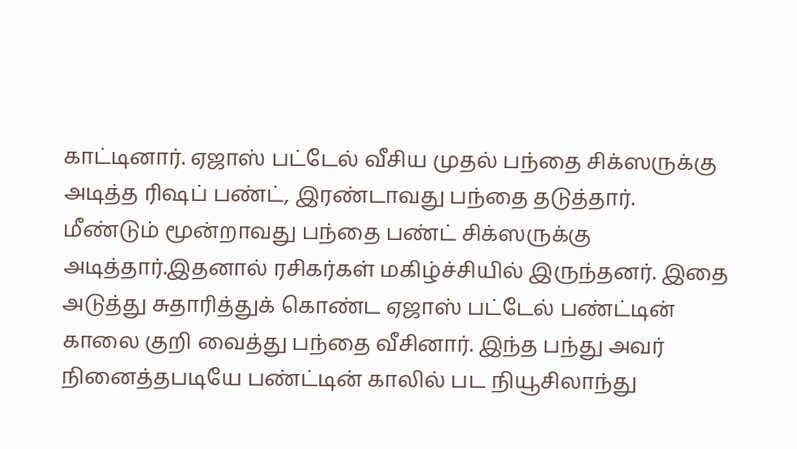காட்டினார். ஏஜாஸ் பட்டேல் வீசிய முதல் பந்தை சிக்ஸருக்கு அடித்த ரிஷப் பண்ட், இரண்டாவது பந்தை தடுத்தார்.
மீண்டும் மூன்றாவது பந்தை பண்ட் சிக்ஸருக்கு அடித்தார்.இதனால் ரசிகர்கள் மகிழ்ச்சியில் இருந்தனர். இதை அடுத்து சுதாரித்துக் கொண்ட ஏஜாஸ் பட்டேல் பண்ட்டின் காலை குறி வைத்து பந்தை வீசினார். இந்த பந்து அவர் நினைத்தபடியே பண்ட்டின் காலில் பட நியூசிலாந்து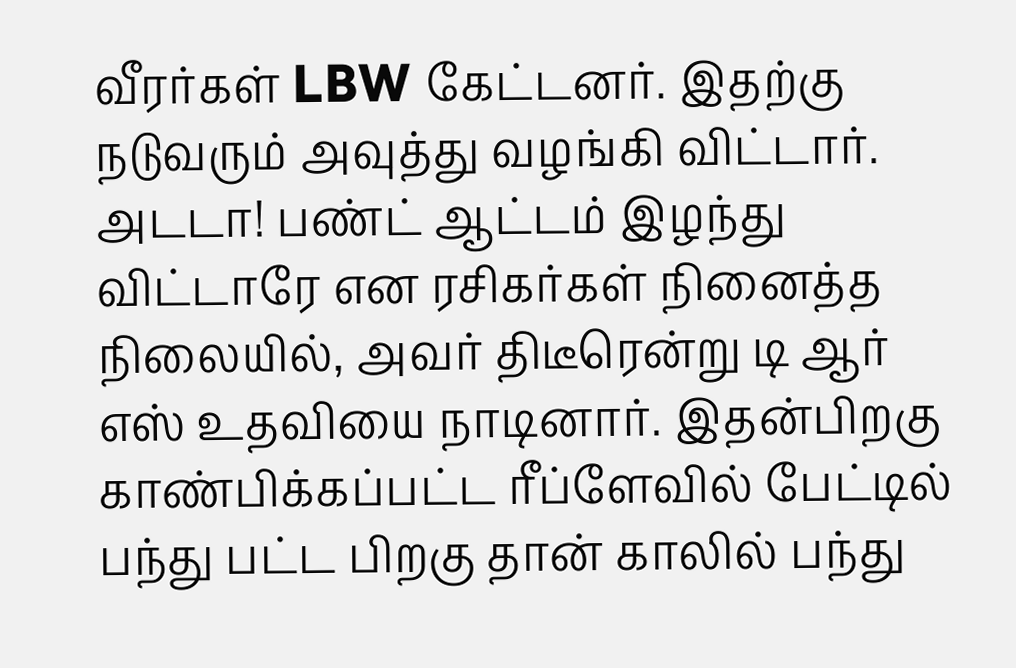வீரர்கள் LBW கேட்டனர். இதற்கு நடுவரும் அவுத்து வழங்கி விட்டார்.
அடடா! பண்ட் ஆட்டம் இழந்து விட்டாரே என ரசிகர்கள் நினைத்த நிலையில், அவர் திடீரென்று டி ஆர் எஸ் உதவியை நாடினார். இதன்பிறகு காண்பிக்கப்பட்ட ரீப்ளேவில் பேட்டில் பந்து பட்ட பிறகு தான் காலில் பந்து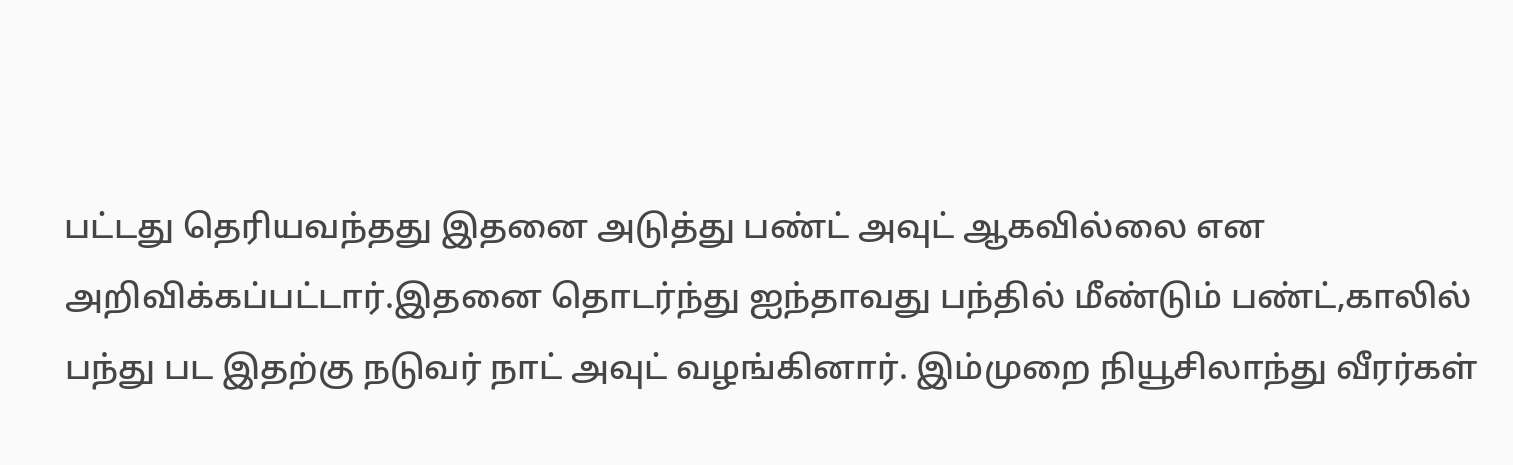பட்டது தெரியவந்தது இதனை அடுத்து பண்ட் அவுட் ஆகவில்லை என அறிவிக்கப்பட்டார்.இதனை தொடர்ந்து ஐந்தாவது பந்தில் மீண்டும் பண்ட்,காலில் பந்து பட இதற்கு நடுவர் நாட் அவுட் வழங்கினார். இம்முறை நியூசிலாந்து வீரர்கள்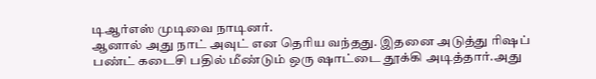டிஆர்எஸ் முடிவை நாடினர்.
ஆனால் அது நாட் அவுட் என தெரிய வந்தது. இதனை அடுத்து ரிஷப் பண்ட் கடைசி பதில் மீண்டும் ஒரு ஷாட்டை தூக்கி அடித்தார்.அது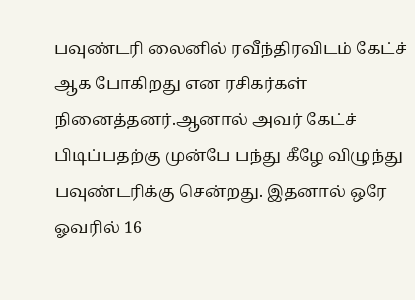பவுண்டரி லைனில் ரவீந்திரவிடம் கேட்ச் ஆக போகிறது என ரசிகர்கள் நினைத்தனர்.ஆனால் அவர் கேட்ச் பிடிப்பதற்கு முன்பே பந்து கீழே விழுந்து பவுண்டரிக்கு சென்றது. இதனால் ஒரே ஓவரில் 16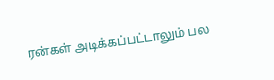ரன்கள் அடிக்கப்பட்டாலும் பல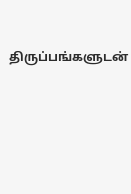திருப்பங்களுடன்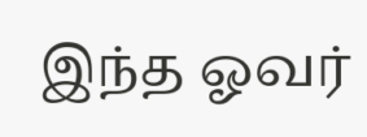இந்த ஓவர்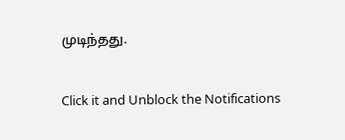முடிந்தது.


Click it and Unblock the Notifications